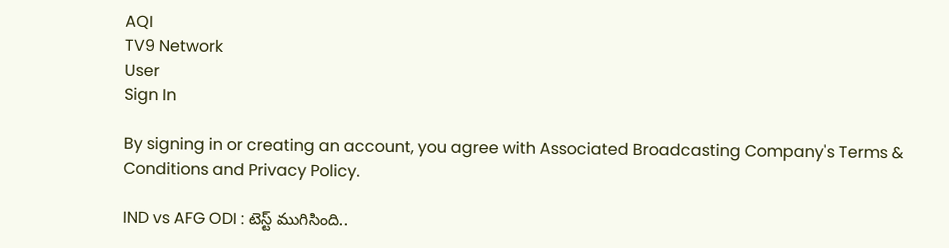AQI
TV9 Network
User
Sign In

By signing in or creating an account, you agree with Associated Broadcasting Company's Terms & Conditions and Privacy Policy.

IND vs AFG ODI : టెస్ట్ ముగిసింది..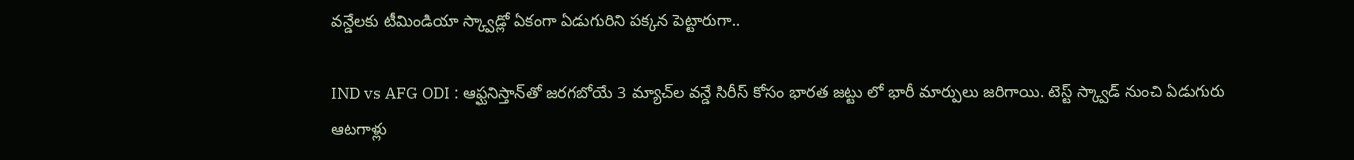వన్డేలకు టీమిండియా స్క్వాడ్లో ఏకంగా ఏడుగురిని పక్కన పెట్టారుగా..

IND vs AFG ODI : ఆఫ్ఘనిస్తాన్‌తో జరగబోయే 3 మ్యాచ్‌ల వన్డే సిరీస్ కోసం భారత జట్టు లో భారీ మార్పులు జరిగాయి. టెస్ట్ స్క్వాడ్ నుంచి ఏడుగురు ఆటగాళ్లు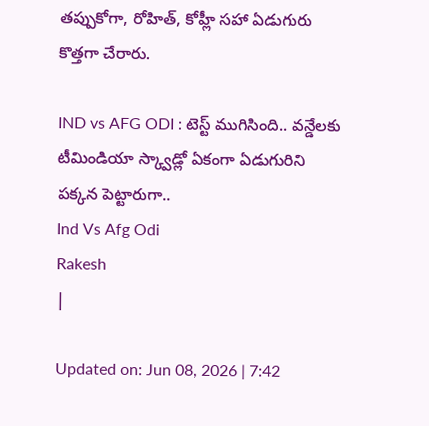తప్పుకోగా, రోహిత్, కోహ్లీ సహా ఏడుగురు కొత్తగా చేరారు.

IND vs AFG ODI : టెస్ట్ ముగిసింది.. వన్డేలకు టీమిండియా స్క్వాడ్లో ఏకంగా ఏడుగురిని పక్కన పెట్టారుగా..
Ind Vs Afg Odi
Rakesh
|

Updated on: Jun 08, 2026 | 7:42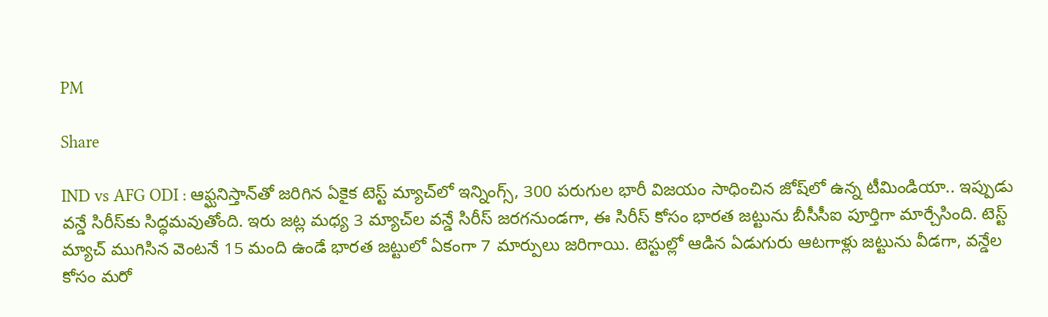PM

Share

IND vs AFG ODI : ఆఫ్ఘనిస్తాన్‌తో జరిగిన ఏకైక టెస్ట్ మ్యాచ్‌లో ఇన్నింగ్స్, 300 పరుగుల భారీ విజయం సాధించిన జోష్‌లో ఉన్న టీమిండియా.. ఇప్పుడు వన్డే సిరీస్‌కు సిద్ధమవుతోంది. ఇరు జట్ల మధ్య 3 మ్యాచ్‌ల వన్డే సిరీస్ జరగనుండగా, ఈ సిరీస్ కోసం భారత జట్టును బీసీసీఐ పూర్తిగా మార్చేసింది. టెస్ట్ మ్యాచ్ ముగిసిన వెంటనే 15 మంది ఉండే భారత జట్టులో ఏకంగా 7 మార్పులు జరిగాయి. టెస్టుల్లో ఆడిన ఏడుగురు ఆటగాళ్లు జట్టును వీడగా, వన్డేల కోసం మరో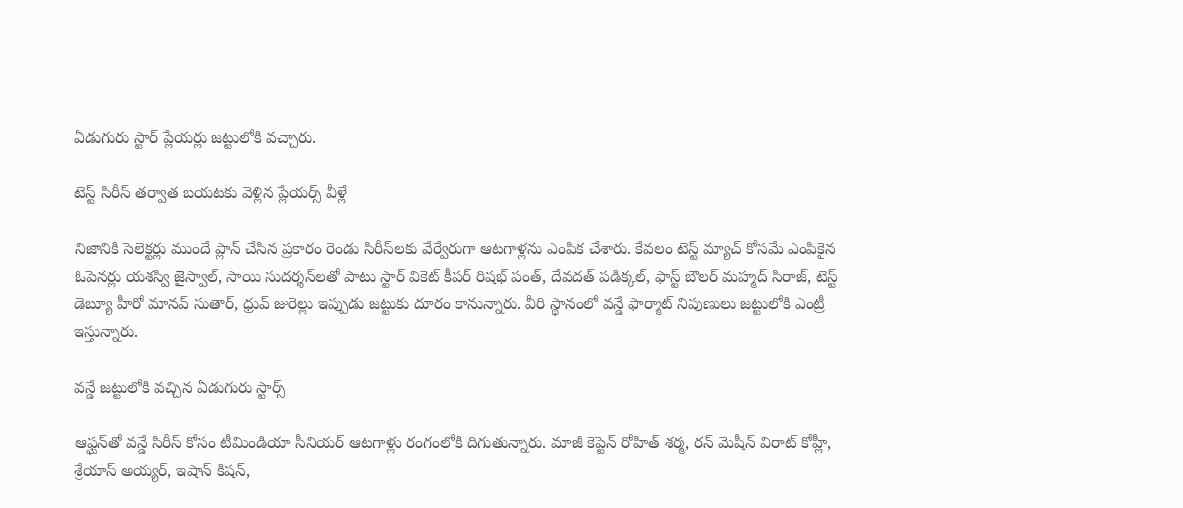ఏడుగురు స్టార్ ప్లేయర్లు జట్టులోకి వచ్చారు.

టెస్ట్ సిరీస్ తర్వాత బయటకు వెళ్లిన ప్లేయర్స్ వీళ్లే

నిజానికి సెలెక్టర్లు ముందే ప్లాన్ చేసిన ప్రకారం రెండు సిరీస్‌లకు వేర్వేరుగా ఆటగాళ్లను ఎంపిక చేశారు. కేవలం టెస్ట్ మ్యాచ్ కోసమే ఎంపికైన ఓపెనర్లు యశస్వి జైస్వాల్, సాయి సుదర్శన్‌లతో పాటు స్టార్ వికెట్ కీపర్ రిషభ్ పంత్, దేవదత్ పడిక్కల్, ఫాస్ట్ బౌలర్ మహ్మద్ సిరాజ్, టెస్ట్ డెబ్యూ హీరో మానవ్ సుతార్, ధ్రువ్ జురెల్లు ఇప్పుడు జట్టుకు దూరం కానున్నారు. వీరి స్థానంలో వన్డే ఫార్మాట్ నిపుణులు జట్టులోకి ఎంట్రీ ఇస్తున్నారు.

వన్డే జట్టులోకి వచ్చిన ఏడుగురు స్టార్స్

ఆఫ్ఘన్‌తో వన్డే సిరీస్ కోసం టీమిండియా సీనియర్ ఆటగాళ్లు రంగంలోకి దిగుతున్నారు. మాజీ కెప్టెన్ రోహిత్ శర్మ, రన్ మెషీన్ విరాట్ కోహ్లీ, శ్రేయాస్ అయ్యర్, ఇషాన్ కిషన్,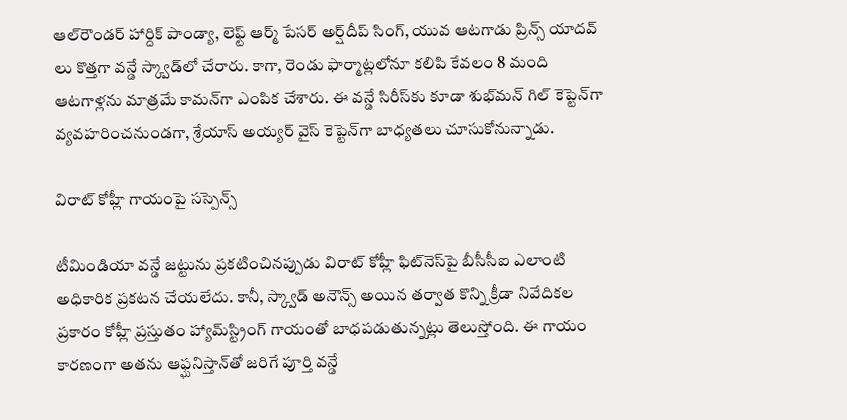ఆల్‌రౌండర్ హార్దిక్ పాండ్యా, లెఫ్ట్ ఆర్మ్ పేసర్ అర్ష్‌దీప్ సింగ్, యువ ఆటగాడు ప్రిన్స్ యాదవ్ లు కొత్తగా వన్డే స్క్వాడ్‌లో చేరారు. కాగా, రెండు ఫార్మాట్లలోనూ కలిపి కేవలం 8 మంది ఆటగాళ్లను మాత్రమే కామన్‌గా ఎంపిక చేశారు. ఈ వన్డే సిరీస్‌కు కూడా శుభ్‌మన్ గిల్ కెప్టెన్‌గా వ్యవహరించనుండగా, శ్రేయాస్ అయ్యర్ వైస్ కెప్టెన్‌గా బాధ్యతలు చూసుకోనున్నాడు.

విరాట్ కోహ్లీ గాయంపై సస్పెన్స్

టీమిండియా వన్డే జట్టును ప్రకటించినప్పుడు విరాట్ కోహ్లీ ఫిట్‌నెస్‌పై బీసీసీఐ ఎలాంటి అధికారిక ప్రకటన చేయలేదు. కానీ, స్క్వాడ్ అనౌన్స్ అయిన తర్వాత కొన్ని క్రీడా నివేదికల ప్రకారం కోహ్లీ ప్రస్తుతం హ్యామ్‌స్ట్రింగ్ గాయంతో బాధపడుతున్నట్లు తెలుస్తోంది. ఈ గాయం కారణంగా అతను ఆఫ్ఘనిస్తాన్‌తో జరిగే పూర్తి వన్డే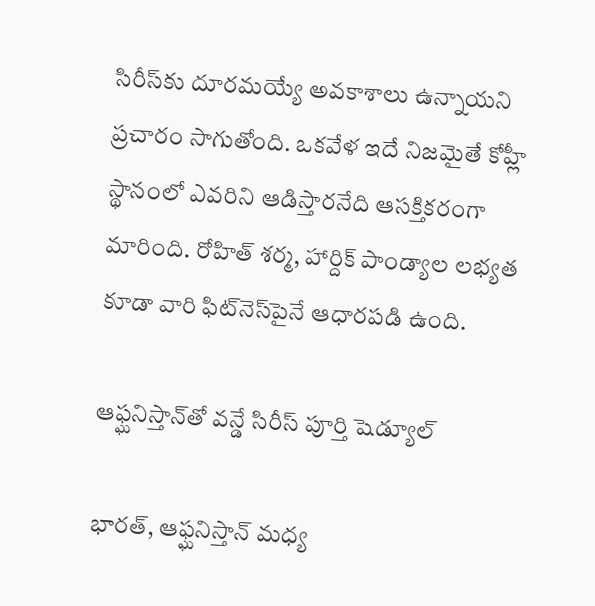సిరీస్‌కు దూరమయ్యే అవకాశాలు ఉన్నాయని ప్రచారం సాగుతోంది. ఒకవేళ ఇదే నిజమైతే కోహ్లీ స్థానంలో ఎవరిని ఆడిస్తారనేది ఆసక్తికరంగా మారింది. రోహిత్ శర్మ, హార్దిక్ పాండ్యాల లభ్యత కూడా వారి ఫిట్‌నెస్‌పైనే ఆధారపడి ఉంది.

ఆఫ్ఘనిస్తాన్‌తో వన్డే సిరీస్ పూర్తి షెడ్యూల్

భారత్, ఆఫ్ఘనిస్తాన్ మధ్య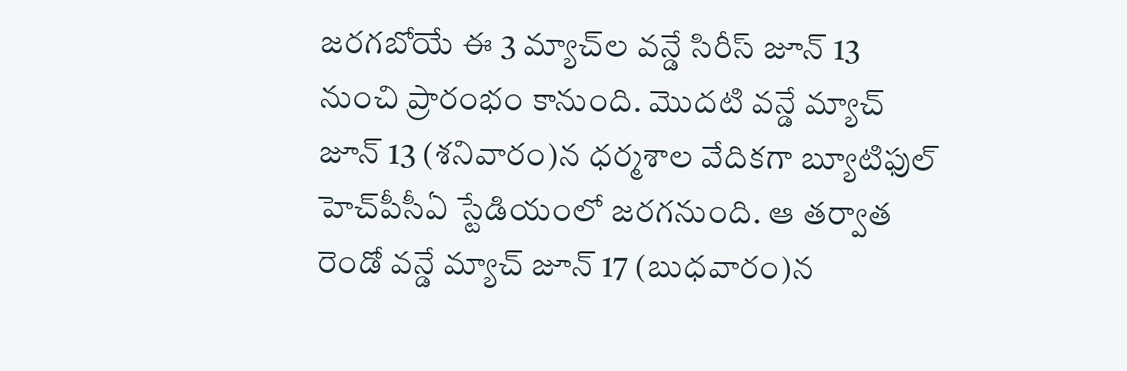జరగబోయే ఈ 3 మ్యాచ్‌ల వన్డే సిరీస్ జూన్ 13 నుంచి ప్రారంభం కానుంది. మొదటి వన్డే మ్యాచ్ జూన్ 13 (శనివారం)న ధర్మశాల వేదికగా బ్యూటిఫుల్ హెచ్‌పీసీఏ స్టేడియంలో జరగనుంది. ఆ తర్వాత రెండో వన్డే మ్యాచ్ జూన్ 17 (బుధవారం)న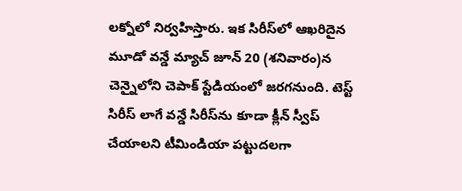లక్నోలో నిర్వహిస్తారు. ఇక సిరీస్‌లో ఆఖరిదైన మూడో వన్డే మ్యాచ్ జూన్ 20 (శనివారం)న చెన్నైలోని చెపాక్ స్టేడియంలో జరగనుంది. టెస్ట్ సిరీస్ లాగే వన్డే సిరీస్‌ను కూడా క్లీన్ స్వీప్ చేయాలని టీమిండియా పట్టుదలగా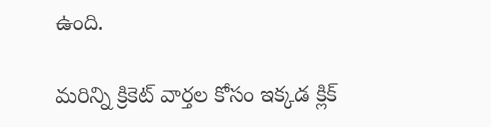ఉంది.

మరిన్ని క్రికెట్ వార్తల కోసం ఇక్కడ క్లిక్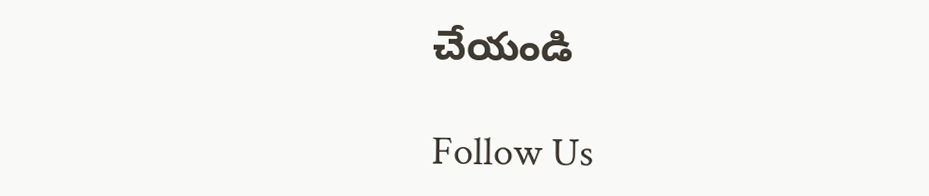చేయండి

Follow Us